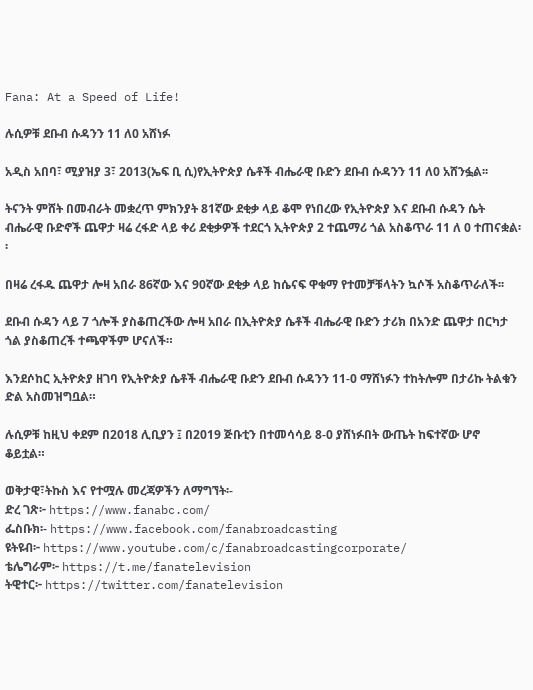Fana: At a Speed of Life!

ሉሲዎቹ ደቡብ ሱዳንን 11 ለ0 አሸነፉ

አዲስ አበባ፣ ሚያዝያ 3፣ 2013(ኤፍ ቢ ሲ)የኢትዮጵያ ሴቶች ብሔራዊ ቡድን ደቡብ ሱዳንን 11 ለ0 አሸንፏል፡፡

ትናንት ምሸት በመብራት መቋረጥ ምክንያት 81ኛው ደቂቃ ላይ ቆሞ የነበረው የኢትዮጵያ እና ደቡብ ሱዳን ሴት ብሔራዊ ቡድኖች ጨዋታ ዛሬ ረፋድ ላይ ቀሪ ደቂቃዎች ተደርጎ ኢትዮጵያ 2 ተጨማሪ ጎል አስቆጥራ 11 ለ 0 ተጠናቋል፡፡

በዛሬ ረፋዱ ጨዋታ ሎዛ አበራ 86ኛው እና 90ኛው ደቂቃ ላይ ከሴናፍ ዋቁማ የተመቻቹላትን ኳሶች አስቆጥራለች፡፡

ደቡብ ሱዳን ላይ 7 ጎሎች ያስቆጠረችው ሎዛ አበራ በኢትዮጵያ ሴቶች ብሔራዊ ቡድን ታሪክ በአንድ ጨዋታ በርካታ ጎል ያስቆጠረች ተጫዋችም ሆናለች።

እንደሶከር ኢትዮጵያ ዘገባ የኢትዮጵያ ሴቶች ብሔራዊ ቡድን ደቡብ ሱዳንን 11-0 ማሸነፉን ተከትሎም በታሪኩ ትልቁን ድል አስመዝግቧል።

ሉሲዎቹ ከዚህ ቀደም በ2018 ሊቢያን ፤ በ2019 ጅቡቲን በተመሳሳይ 8-0 ያሸነፉበት ውጤት ከፍተኛው ሆኖ ቆይቷል።

ወቅታዊ፣ትኩስ እና የተሟሉ መረጃዎችን ለማግኘት፡-
ድረ ገጽ፦ https://www.fanabc.com/
ፌስቡክ፡- https://www.facebook.com/fanabroadcasting
ዩትዩብ፦ https://www.youtube.com/c/fanabroadcastingcorporate/
ቴሌግራም፦ https://t.me/fanatelevision
ትዊተር፦ https://twitter.com/fanatelevision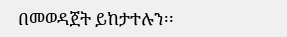በመወዳጀት ይከታተሉን፡፡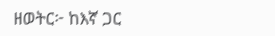ዘወትር፦ ከእኛ ጋር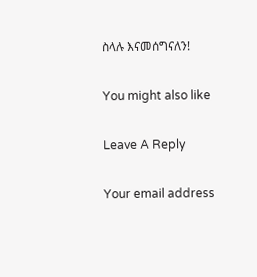ስላሉ እናመሰግናለን!

You might also like

Leave A Reply

Your email address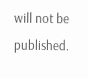will not be published.